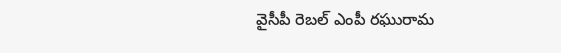వైసీపీ రెబల్ ఎంపీ రఘురామ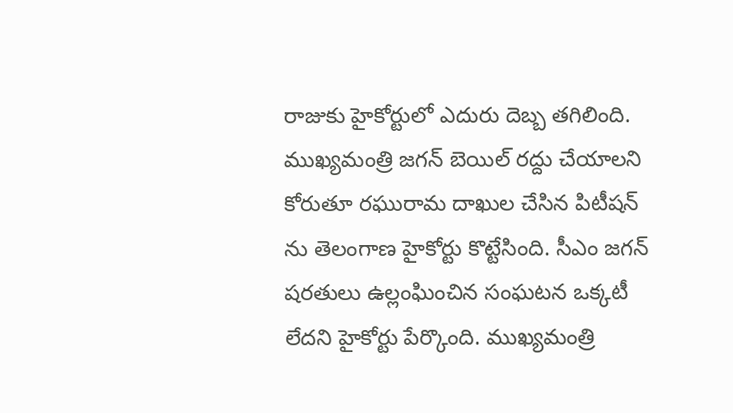రాజుకు హైకోర్టులో ఎదురు దెబ్బ తగిలింది. ముఖ్యమంత్రి జగన్ బెయిల్ రద్దు చేయాలని కోరుతూ రఘురామ దాఖుల చేసిన పిటీషన్ ను తెలంగాణ హైకోర్టు కొట్టేసింది. సీఎం జగన్ షరతులు ఉల్లంఘించిన సంఘటన ఒక్కటీ లేదని హైకోర్టు పేర్కొంది. ముఖ్యమంత్రి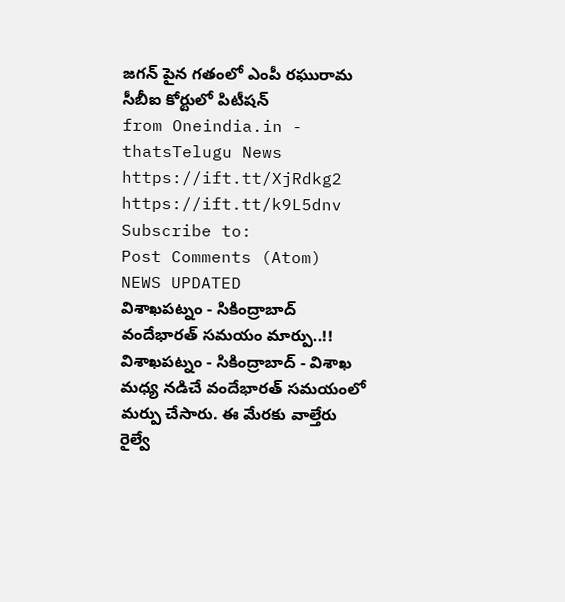జగన్ పైన గతంలో ఎంపీ రఘురామ సీబీఐ కోర్టులో పిటీషన్
from Oneindia.in - thatsTelugu News https://ift.tt/XjRdkg2
https://ift.tt/k9L5dnv
Subscribe to:
Post Comments (Atom)
NEWS UPDATED
విశాఖపట్నం - సికింద్రాబాద్ వందేభారత్ సమయం మార్పు..!!
విశాఖపట్నం - సికింద్రాబాద్ - విశాఖ మధ్య నడిచే వందేభారత్ సమయంలో మర్పు చేసారు. ఈ మేరకు వాల్తేరు రైల్వే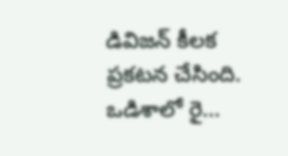డివిజన్ కీలక ప్రకటన చేసింది. ఒడిశాలో రై...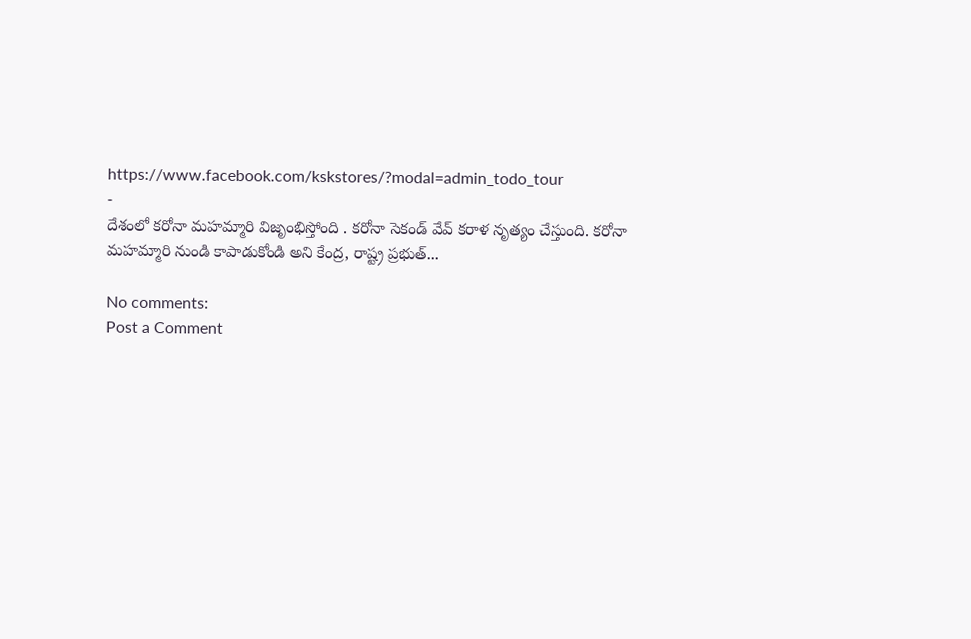https://www.facebook.com/kskstores/?modal=admin_todo_tour
-
దేశంలో కరోనా మహమ్మారి విజృంభిస్తోంది . కరోనా సెకండ్ వేవ్ కరాళ నృత్యం చేస్తుంది. కరోనా మహమ్మారి నుండి కాపాడుకోండి అని కేంద్ర, రాష్ట్ర ప్రభుత్...

No comments:
Post a Comment